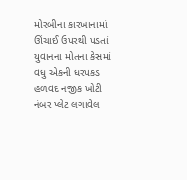મોરબીના કારખાનામાં ઊંચાઈ ઉપરથી પડતાં યુવાનના મોતના કેસમાં વધુ એકની ધરપકડ હળવદ નજીક ખોટી નંબર પ્લેટ લગાવેલ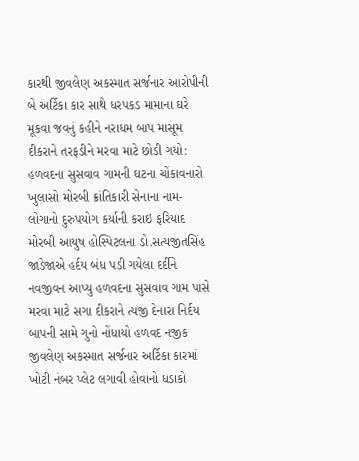કારથી જીવલેણ અકસ્માત સર્જનાર આરોપીની બે અર્ટિકા કાર સાથે ધરપકડ મામાના ઘરે મૂકવા જવનું કહીને નરાધમ બાપ માસૂમ દીકરાને તરફડીને મરવા માટે છોડી ગયો: હળવદના સુસવાવ ગામની ઘટના ચોંકાવનારો ખુલાસો મોરબી ક્રાંતિકારી સેનાના નામ-લોગાનો દુરુપયોગ કર્યાની કરાઇ ફરિયાદ મોરબી આયુષ હોસ્પિટલના ડો.સત્યજીતસિંહ જાડેજાએ હર્દય બંધ પડી ગયેલા દર્દીને નવજીવન આપ્યુ હળવદના સુસવાવ ગામ પાસે મરવા માટે સગા દીકરાને ત્યજી દેનારા નિર્દય બાપની સામે ગુનો નોંધાયો હળવદ નજીક જીવલેણ અકસ્માત સર્જનાર અર્ટિકા કારમાં ખોટી નંબર પ્લેટ લગાવી હોવાનો ધડાકો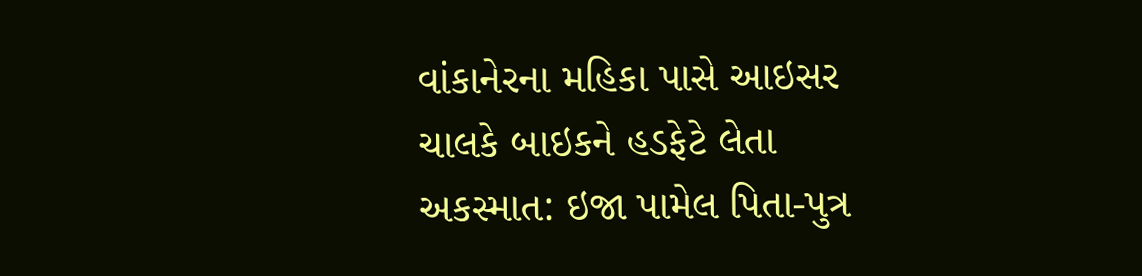વાંકાનેરના મહિકા પાસે આઇસર ચાલકે બાઇકને હડફેટે લેતા અકસ્માત: ઇજા પામેલ પિતા-પુત્ર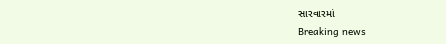સારવારમાં
Breaking news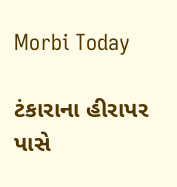Morbi Today

ટંકારાના હીરાપર પાસે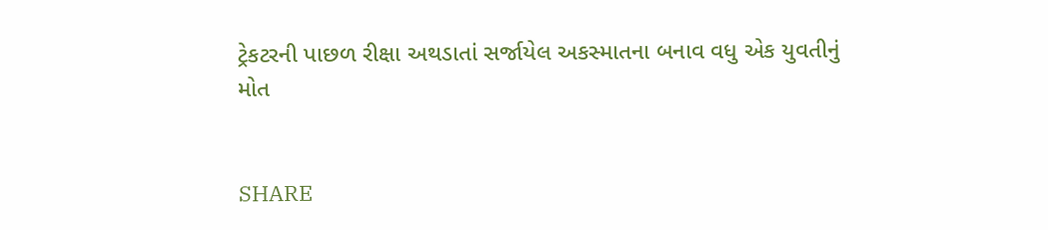ટ્રેકટરની પાછળ રીક્ષા અથડાતાં સર્જાયેલ અકસ્માતના બનાવ વધુ એક યુવતીનું મોત


SHARE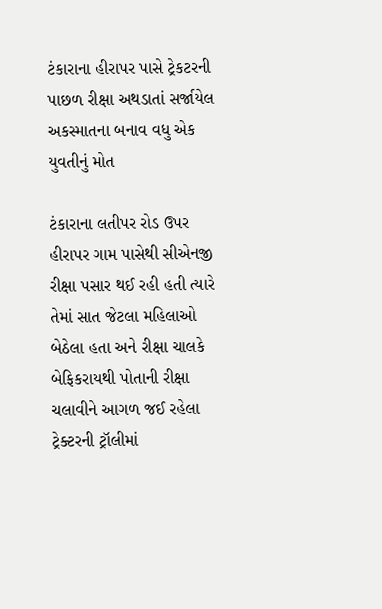ટંકારાના હીરાપર પાસે ટ્રેકટરની પાછળ રીક્ષા અથડાતાં સર્જાયેલ અકસ્માતના બનાવ વધુ એક યુવતીનું મોત

ટંકારાના લતીપર રોડ ઉપર હીરાપર ગામ પાસેથી સીએનજી રીક્ષા પસાર થઈ રહી હતી ત્યારે તેમાં સાત જેટલા મહિલાઓ બેઠેલા હતા અને રીક્ષા ચાલકે બેફિકરાયથી પોતાની રીક્ષા ચલાવીને આગળ જઈ રહેલા ટ્રેક્ટરની ટ્રૉલીમાં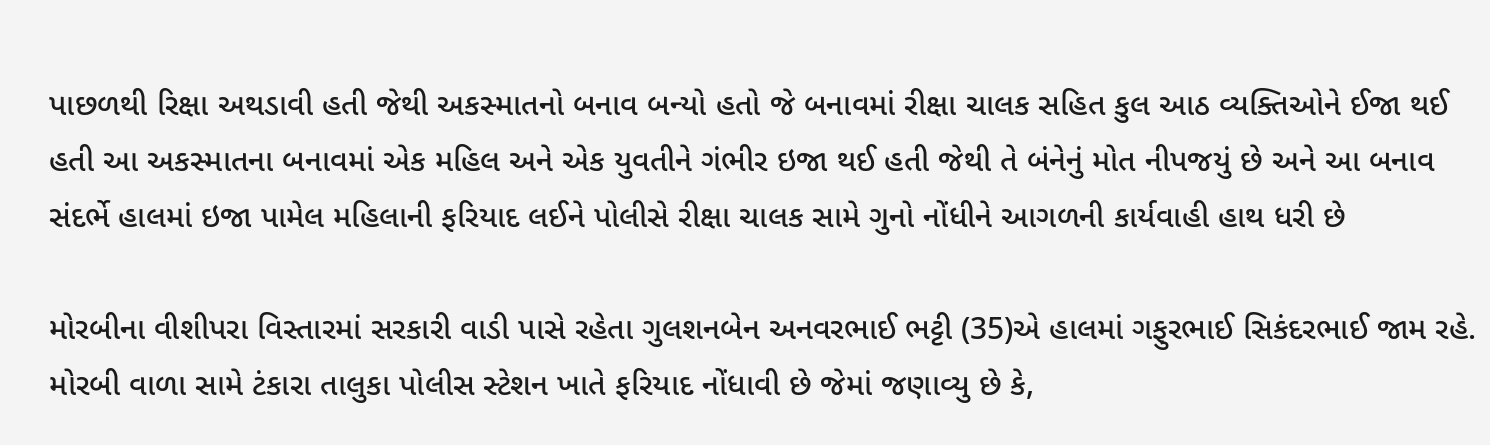પાછળથી રિક્ષા અથડાવી હતી જેથી અકસ્માતનો બનાવ બન્યો હતો જે બનાવમાં રીક્ષા ચાલક સહિત કુલ આઠ વ્યક્તિઓને ઈજા થઈ હતી આ અકસ્માતના બનાવમાં એક મહિલ અને એક યુવતીને ગંભીર ઇજા થઈ હતી જેથી તે બંનેનું મોત નીપજયું છે અને આ બનાવ સંદર્ભે હાલમાં ઇજા પામેલ મહિલાની ફરિયાદ લઈને પોલીસે રીક્ષા ચાલક સામે ગુનો નોંધીને આગળની કાર્યવાહી હાથ ધરી છે

મોરબીના વીશીપરા વિસ્તારમાં સરકારી વાડી પાસે રહેતા ગુલશનબેન અનવરભાઈ ભટ્ટી (35)એ હાલમાં ગફુરભાઈ સિકંદરભાઈ જામ રહે. મોરબી વાળા સામે ટંકારા તાલુકા પોલીસ સ્ટેશન ખાતે ફરિયાદ નોંધાવી છે જેમાં જણાવ્યુ છે કે,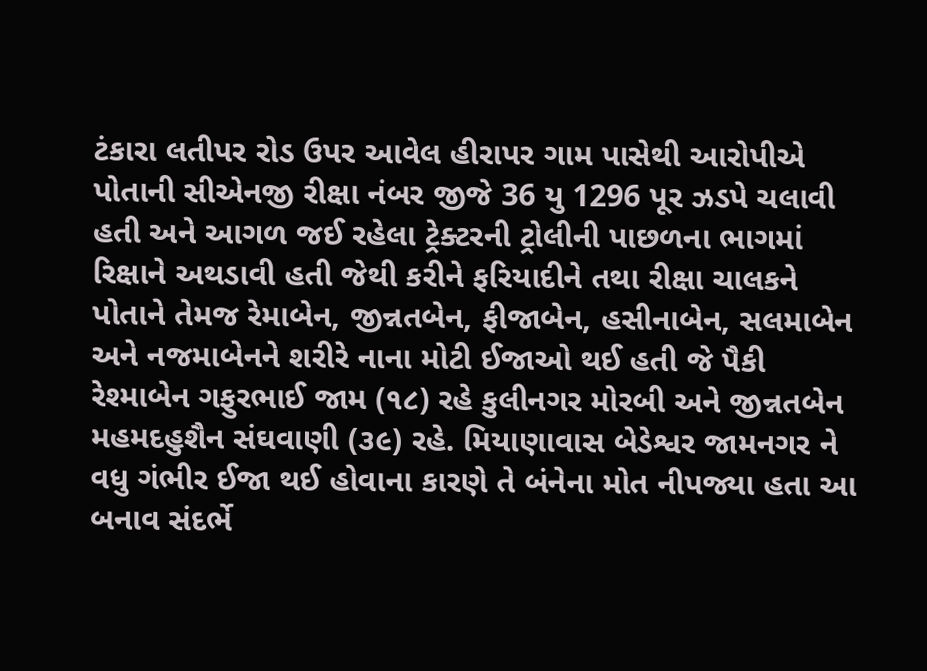ટંકારા લતીપર રોડ ઉપર આવેલ હીરાપર ગામ પાસેથી આરોપીએ પોતાની સીએનજી રીક્ષા નંબર જીજે 36 યુ 1296 પૂર ઝડપે ચલાવી હતી અને આગળ જઈ રહેલા ટ્રેક્ટરની ટ્રોલીની પાછળના ભાગમાં રિક્ષાને અથડાવી હતી જેથી કરીને ફરિયાદીને તથા રીક્ષા ચાલકને પોતાને તેમજ રેમાબેન, જીન્નતબેન, ફીજાબેન, હસીનાબેન, સલમાબેન અને નજમાબેનને શરીરે નાના મોટી ઈજાઓ થઈ હતી જે પૈકી રેશ્માબેન ગફુરભાઈ જામ (૧૮) રહે કુલીનગર મોરબી અને જીન્નતબેન મહમદહુશૈન સંઘવાણી (૩૯) રહે. મિયાણાવાસ બેડેશ્વર જામનગર ને વધુ ગંભીર ઈજા થઈ હોવાના કારણે તે બંનેના મોત નીપજ્યા હતા આ બનાવ સંદર્ભે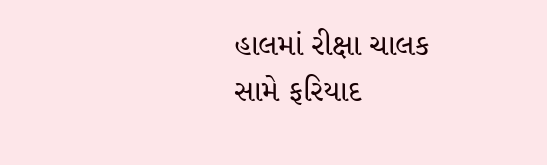હાલમાં રીક્ષા ચાલક સામે ફરિયાદ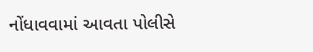નોંધાવવામાં આવતા પોલીસે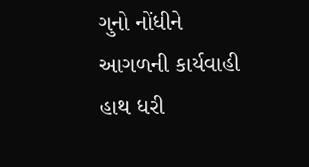ગુનો નોંધીને આગળની કાર્યવાહી હાથ ધરી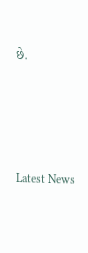છે.






Latest News